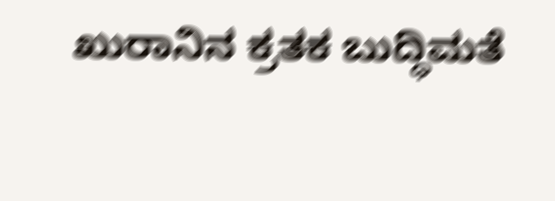ಖುರಾನಿನ ಕ್ರತಕ ಬುದ್ಧಿಮತೆ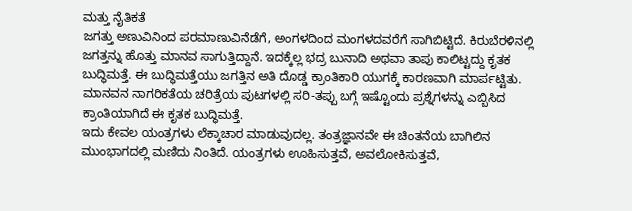ಮತ್ತು ನೈತಿಕತೆ
ಜಗತ್ತು ಅಣುವಿನಿಂದ ಪರಮಾಣುವಿನೆಡೆಗೆ, ಅಂಗಳದಿಂದ ಮಂಗಳದವರೆಗೆ ಸಾಗಿಬಿಟ್ಟಿದೆ. ಕಿರುಬೆರಳಿನಲ್ಲಿ ಜಗತ್ತನ್ನು ಹೊತ್ತು ಮಾನವ ಸಾಗುತ್ತಿದ್ದಾನೆ. ಇದಕ್ಕೆಲ್ಲ ಭದ್ರ ಬುನಾದಿ ಅಥವಾ ತಾಪು ಕಾಲಿಟ್ಟದ್ದು ಕೃತಕ ಬುದ್ಧಿಮತ್ತೆ. ಈ ಬುದ್ಧಿಮತ್ತೆಯು ಜಗತ್ತಿನ ಅತಿ ದೊಡ್ಡ ಕ್ರಾಂತಿಕಾರಿ ಯುಗಕ್ಕೆ ಕಾರಣವಾಗಿ ಮಾರ್ಪಟ್ಟಿತು. ಮಾನವನ ನಾಗರಿಕತೆಯ ಚರಿತ್ರೆಯ ಪುಟಗಳಲ್ಲಿ ಸರಿ-ತಪ್ಪು ಬಗ್ಗೆ ಇಷ್ಟೊಂದು ಪ್ರಶ್ನೆಗಳನ್ನು ಎಬ್ಬಿಸಿದ ಕ್ರಾಂತಿಯಾಗಿದೆ ಈ ಕೃತಕ ಬುದ್ಧಿಮತ್ತೆ.
ಇದು ಕೇವಲ ಯಂತ್ರಗಳು ಲೆಕ್ಕಾಚಾರ ಮಾಡುವುದಲ್ಲ. ತಂತ್ರಜ್ಞಾನವೇ ಈ ಚಿಂತನೆಯ ಬಾಗಿಲಿನ ಮುಂಭಾಗದಲ್ಲಿ ಮಣಿದು ನಿಂತಿದೆ. ಯಂತ್ರಗಳು ಊಹಿಸುತ್ತವೆ, ಅವಲೋಕಿಸುತ್ತವೆ,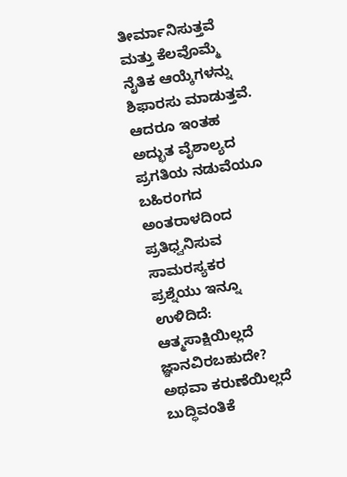ತೀರ್ಮಾನಿಸುತ್ತವೆ ಮತ್ತು ಕೆಲವೊಮ್ಮೆ ನೈತಿಕ ಆಯ್ಕೆಗಳನ್ನು ಶಿಫಾರಸು ಮಾಡುತ್ತವೆ. ಆದರೂ ಇಂತಹ ಅದ್ಭುತ ವೈಶಾಲ್ಯದ ಪ್ರಗತಿಯ ನಡುವೆಯೂ ಬಹಿರಂಗದ ಅಂತರಾಳದಿಂದ ಪ್ರತಿಧ್ವನಿಸುವ ಸಾಮರಸ್ಯಕರ ಪ್ರಶ್ನೆಯು ಇನ್ನೂ ಉಳಿದಿದೆ:
ಆತ್ಮಸಾಕ್ಷಿಯಿಲ್ಲದೆ ಜ್ಞಾನವಿರಬಹುದೇ? ಅಥವಾ ಕರುಣೆಯಿಲ್ಲದೆ ಬುದ್ಧಿವಂತಿಕೆ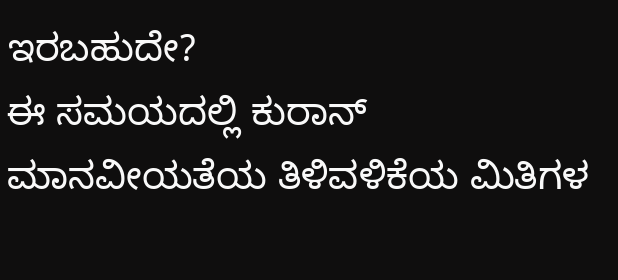ಇರಬಹುದೇ?
ಈ ಸಮಯದಲ್ಲಿ ಕುರಾನ್ ಮಾನವೀಯತೆಯ ತಿಳಿವಳಿಕೆಯ ಮಿತಿಗಳ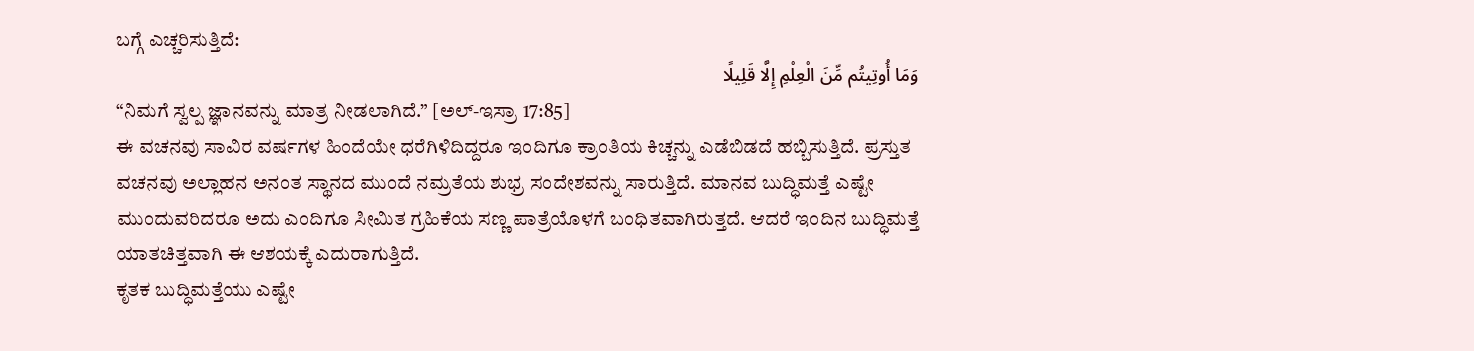ಬಗ್ಗೆ ಎಚ್ಚರಿಸುತ್ತಿದೆ:
وَمَا أُوتِيتُم مِّنَ الْعِلْمِ إِلَّا قَلِيلًا
“ನಿಮಗೆ ಸ್ವಲ್ಪ ಜ್ಞಾನವನ್ನು ಮಾತ್ರ ನೀಡಲಾಗಿದೆ.” [ಅಲ್-ಇಸ್ರಾ 17:85]
ಈ ವಚನವು ಸಾವಿರ ವರ್ಷಗಳ ಹಿಂದೆಯೇ ಧರೆಗಿಳಿದಿದ್ದರೂ ಇಂದಿಗೂ ಕ್ರಾಂತಿಯ ಕಿಚ್ಚನ್ನು ಎಡೆಬಿಡದೆ ಹಬ್ಬಿಸುತ್ತಿದೆ. ಪ್ರಸ್ತುತ ವಚನವು ಅಲ್ಲಾಹನ ಅನಂತ ಸ್ಥಾನದ ಮುಂದೆ ನಮ್ರತೆಯ ಶುಭ್ರ ಸಂದೇಶವನ್ನು ಸಾರುತ್ತಿದೆ. ಮಾನವ ಬುದ್ಧಿಮತ್ತೆ ಎಷ್ಟೇ ಮುಂದುವರಿದರೂ ಅದು ಎಂದಿಗೂ ಸೀಮಿತ ಗ್ರಹಿಕೆಯ ಸಣ್ಣ ಪಾತ್ರೆಯೊಳಗೆ ಬಂಧಿತವಾಗಿರುತ್ತದೆ. ಆದರೆ ಇಂದಿನ ಬುದ್ಧಿಮತ್ತೆ ಯಾತಚಿತ್ತವಾಗಿ ಈ ಆಶಯಕ್ಕೆ ಎದುರಾಗುತ್ತಿದೆ.
ಕೃತಕ ಬುದ್ಧಿಮತ್ತೆಯು ಎಷ್ಟೇ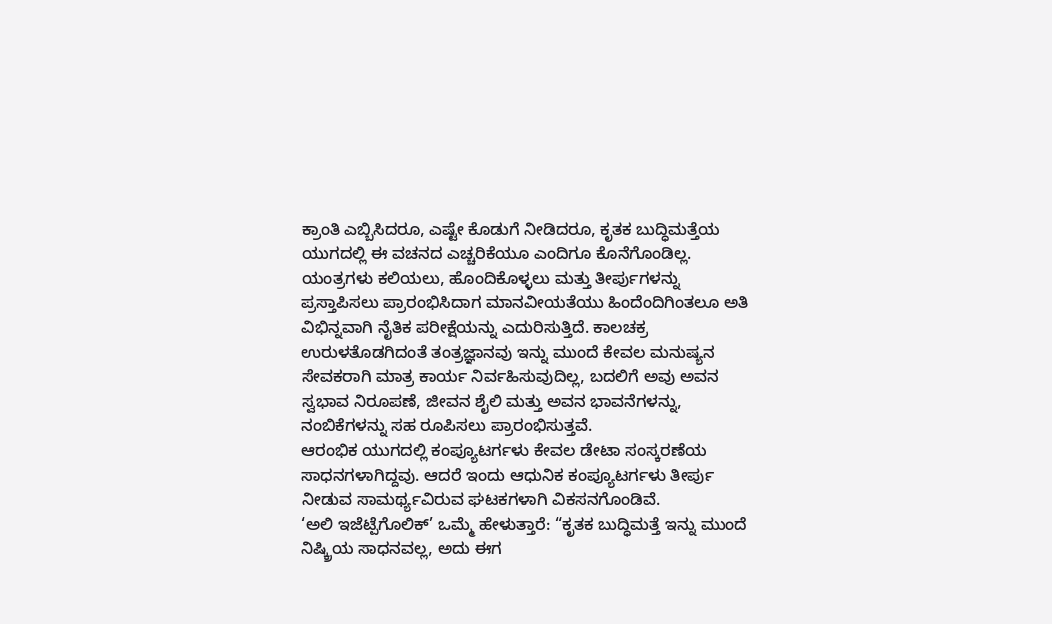ಕ್ರಾಂತಿ ಎಬ್ಬಿಸಿದರೂ, ಎಷ್ಟೇ ಕೊಡುಗೆ ನೀಡಿದರೂ, ಕೃತಕ ಬುದ್ಧಿಮತ್ತೆಯ ಯುಗದಲ್ಲಿ ಈ ವಚನದ ಎಚ್ಚರಿಕೆಯೂ ಎಂದಿಗೂ ಕೊನೆಗೊಂಡಿಲ್ಲ. ಯಂತ್ರಗಳು ಕಲಿಯಲು, ಹೊಂದಿಕೊಳ್ಳಲು ಮತ್ತು ತೀರ್ಪುಗಳನ್ನು ಪ್ರಸ್ತಾಪಿಸಲು ಪ್ರಾರಂಭಿಸಿದಾಗ ಮಾನವೀಯತೆಯು ಹಿಂದೆಂದಿಗಿಂತಲೂ ಅತಿ ವಿಭಿನ್ನವಾಗಿ ನೈತಿಕ ಪರೀಕ್ಷೆಯನ್ನು ಎದುರಿಸುತ್ತಿದೆ. ಕಾಲಚಕ್ರ ಉರುಳತೊಡಗಿದಂತೆ ತಂತ್ರಜ್ಞಾನವು ಇನ್ನು ಮುಂದೆ ಕೇವಲ ಮನುಷ್ಯನ ಸೇವಕರಾಗಿ ಮಾತ್ರ ಕಾರ್ಯ ನಿರ್ವಹಿಸುವುದಿಲ್ಲ, ಬದಲಿಗೆ ಅವು ಅವನ ಸ್ವಭಾವ ನಿರೂಪಣೆ, ಜೀವನ ಶೈಲಿ ಮತ್ತು ಅವನ ಭಾವನೆಗಳನ್ನು, ನಂಬಿಕೆಗಳನ್ನು ಸಹ ರೂಪಿಸಲು ಪ್ರಾರಂಭಿಸುತ್ತವೆ.
ಆರಂಭಿಕ ಯುಗದಲ್ಲಿ ಕಂಪ್ಯೂಟರ್ಗಳು ಕೇವಲ ಡೇಟಾ ಸಂಸ್ಕರಣೆಯ ಸಾಧನಗಳಾಗಿದ್ದವು. ಆದರೆ ಇಂದು ಆಧುನಿಕ ಕಂಪ್ಯೂಟರ್ಗಳು ತೀರ್ಪು ನೀಡುವ ಸಾಮರ್ಥ್ಯವಿರುವ ಘಟಕಗಳಾಗಿ ವಿಕಸನಗೊಂಡಿವೆ.
‘ಅಲಿ ಇಜೆಟ್ಪೆಗೊಲಿಕ್’ ಒಮ್ಮೆ ಹೇಳುತ್ತಾರೆ: “ಕೃತಕ ಬುದ್ಧಿಮತ್ತೆ ಇನ್ನು ಮುಂದೆ ನಿಷ್ಕ್ರಿಯ ಸಾಧನವಲ್ಲ, ಅದು ಈಗ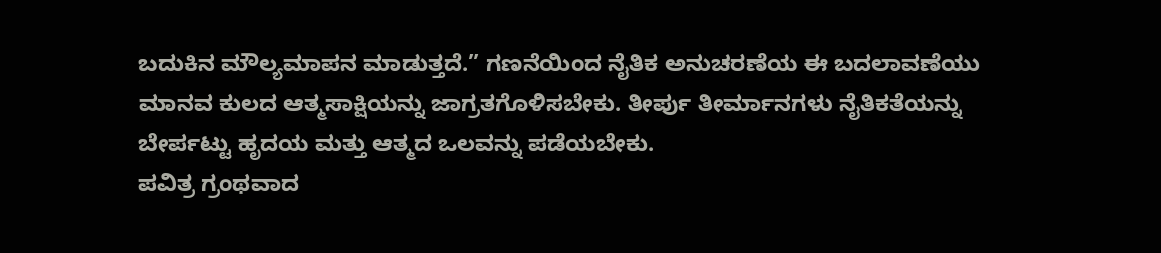ಬದುಕಿನ ಮೌಲ್ಯಮಾಪನ ಮಾಡುತ್ತದೆ.” ಗಣನೆಯಿಂದ ನೈತಿಕ ಅನುಚರಣೆಯ ಈ ಬದಲಾವಣೆಯು ಮಾನವ ಕುಲದ ಆತ್ಮಸಾಕ್ಷಿಯನ್ನು ಜಾಗ್ರತಗೊಳಿಸಬೇಕು. ತೀರ್ಪು ತೀರ್ಮಾನಗಳು ನೈತಿಕತೆಯನ್ನು ಬೇರ್ಪಟ್ಟು ಹೃದಯ ಮತ್ತು ಆತ್ಮದ ಒಲವನ್ನು ಪಡೆಯಬೇಕು.
ಪವಿತ್ರ ಗ್ರಂಥವಾದ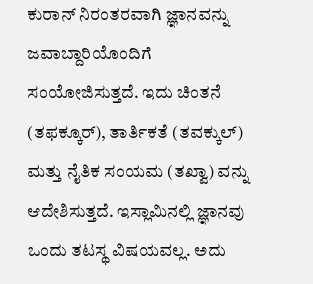ಕುರಾನ್ ನಿರಂತರವಾಗಿ ಜ್ಞಾನವನ್ನು ಜವಾಬ್ದಾರಿಯೊಂದಿಗೆ ಸಂಯೋಜಿಸುತ್ತದೆ. ಇದು ಚಿಂತನೆ (ತಫಕ್ಕೂರ್), ತಾರ್ತಿಕತೆ (ತವಕ್ಕುಲ್) ಮತ್ತು ನೈತಿಕ ಸಂಯಮ (ತಖ್ವಾ) ವನ್ನು ಆದೇಶಿಸುತ್ತದೆ. ಇಸ್ಲಾಮಿನಲ್ಲಿ ಜ್ಞಾನವು ಒಂದು ತಟಸ್ಥ ವಿಷಯವಲ್ಲ. ಅದು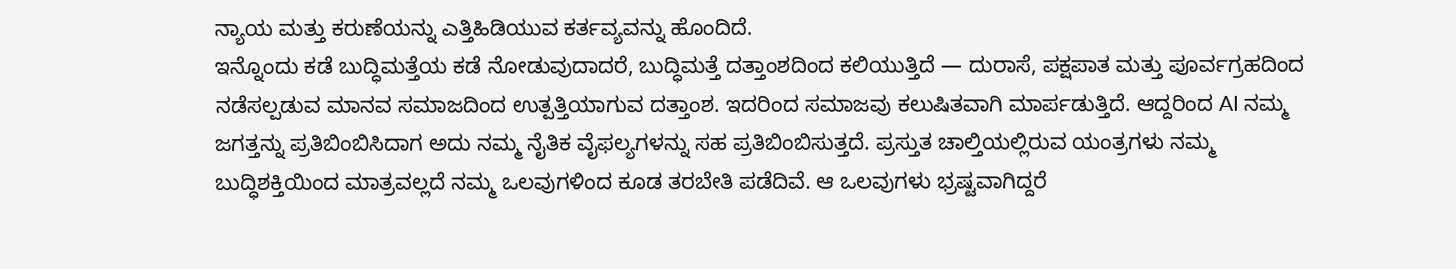ನ್ಯಾಯ ಮತ್ತು ಕರುಣೆಯನ್ನು ಎತ್ತಿಹಿಡಿಯುವ ಕರ್ತವ್ಯವನ್ನು ಹೊಂದಿದೆ.
ಇನ್ನೊಂದು ಕಡೆ ಬುದ್ಧಿಮತ್ತೆಯ ಕಡೆ ನೋಡುವುದಾದರೆ, ಬುದ್ಧಿಮತ್ತೆ ದತ್ತಾಂಶದಿಂದ ಕಲಿಯುತ್ತಿದೆ — ದುರಾಸೆ, ಪಕ್ಷಪಾತ ಮತ್ತು ಪೂರ್ವಗ್ರಹದಿಂದ ನಡೆಸಲ್ಪಡುವ ಮಾನವ ಸಮಾಜದಿಂದ ಉತ್ಪತ್ತಿಯಾಗುವ ದತ್ತಾಂಶ. ಇದರಿಂದ ಸಮಾಜವು ಕಲುಷಿತವಾಗಿ ಮಾರ್ಪಡುತ್ತಿದೆ. ಆದ್ದರಿಂದ AI ನಮ್ಮ ಜಗತ್ತನ್ನು ಪ್ರತಿಬಿಂಬಿಸಿದಾಗ ಅದು ನಮ್ಮ ನೈತಿಕ ವೈಫಲ್ಯಗಳನ್ನು ಸಹ ಪ್ರತಿಬಿಂಬಿಸುತ್ತದೆ. ಪ್ರಸ್ತುತ ಚಾಲ್ತಿಯಲ್ಲಿರುವ ಯಂತ್ರಗಳು ನಮ್ಮ ಬುದ್ಧಿಶಕ್ತಿಯಿಂದ ಮಾತ್ರವಲ್ಲದೆ ನಮ್ಮ ಒಲವುಗಳಿಂದ ಕೂಡ ತರಬೇತಿ ಪಡೆದಿವೆ. ಆ ಒಲವುಗಳು ಭ್ರಷ್ಟವಾಗಿದ್ದರೆ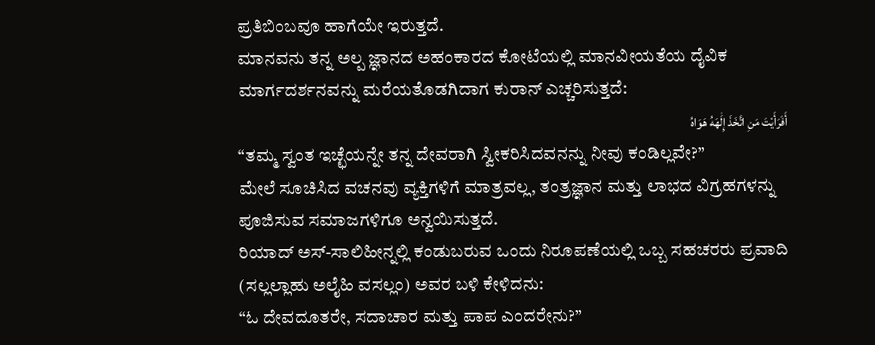ಪ್ರತಿಬಿಂಬವೂ ಹಾಗೆಯೇ ಇರುತ್ತದೆ.
ಮಾನವನು ತನ್ನ ಅಲ್ಪ ಜ್ಞಾನದ ಅಹಂಕಾರದ ಕೋಟೆಯಲ್ಲಿ ಮಾನವೀಯತೆಯ ದೈವಿಕ ಮಾರ್ಗದರ್ಶನವನ್ನು ಮರೆಯತೊಡಗಿದಾಗ ಕುರಾನ್ ಎಚ್ಚರಿಸುತ್ತದೆ:
أَفَرَأَيْتَ مَنِ اتَّخَذَ إِلَٰهَهُ هَوَاهُ
“ತಮ್ಮ ಸ್ವಂತ ಇಚ್ಛೆಯನ್ನೇ ತನ್ನ ದೇವರಾಗಿ ಸ್ವೀಕರಿಸಿದವನನ್ನು ನೀವು ಕಂಡಿಲ್ಲವೇ?”
ಮೇಲೆ ಸೂಚಿಸಿದ ವಚನವು ವ್ಯಕ್ತಿಗಳಿಗೆ ಮಾತ್ರವಲ್ಲ, ತಂತ್ರಜ್ಞಾನ ಮತ್ತು ಲಾಭದ ವಿಗ್ರಹಗಳನ್ನು ಪೂಜಿಸುವ ಸಮಾಜಗಳಿಗೂ ಅನ್ವಯಿಸುತ್ತದೆ.
ರಿಯಾದ್ ಅಸ್-ಸಾಲಿಹೀನ್ನಲ್ಲಿ ಕಂಡುಬರುವ ಒಂದು ನಿರೂಪಣೆಯಲ್ಲಿ ಒಬ್ಬ ಸಹಚರರು ಪ್ರವಾದಿ (ಸಲ್ಲಲ್ಲಾಹು ಅಲೈಹಿ ವಸಲ್ಲಂ) ಅವರ ಬಳಿ ಕೇಳಿದನು:
“ಓ ದೇವದೂತರೇ, ಸದಾಚಾರ ಮತ್ತು ಪಾಪ ಎಂದರೇನು?”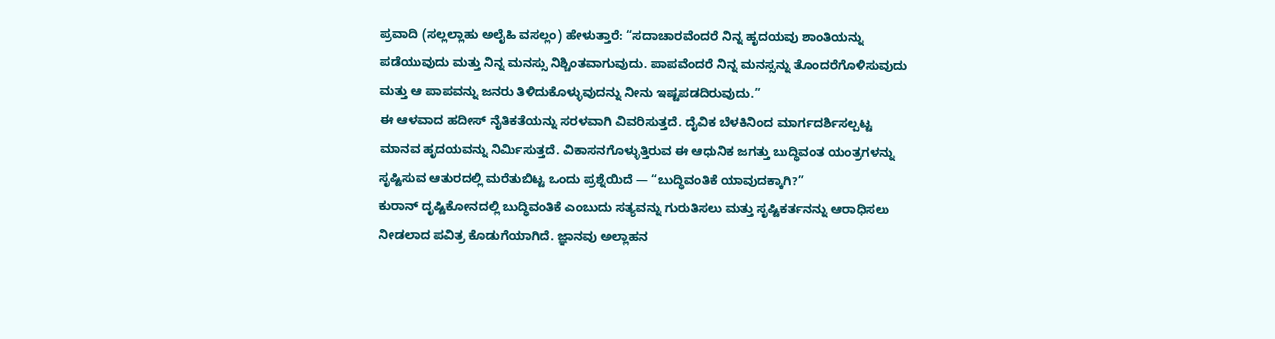ಪ್ರವಾದಿ (ಸಲ್ಲಲ್ಲಾಹು ಅಲೈಹಿ ವಸಲ್ಲಂ) ಹೇಳುತ್ತಾರೆ: “ಸದಾಚಾರವೆಂದರೆ ನಿನ್ನ ಹೃದಯವು ಶಾಂತಿಯನ್ನು ಪಡೆಯುವುದು ಮತ್ತು ನಿನ್ನ ಮನಸ್ಸು ನಿಶ್ಚಿಂತವಾಗುವುದು. ಪಾಪವೆಂದರೆ ನಿನ್ನ ಮನಸ್ಸನ್ನು ತೊಂದರೆಗೊಳಿಸುವುದು ಮತ್ತು ಆ ಪಾಪವನ್ನು ಜನರು ತಿಳಿದುಕೊಳ್ಳುವುದನ್ನು ನೀನು ಇಷ್ಟಪಡದಿರುವುದು.”
ಈ ಆಳವಾದ ಹದೀಸ್ ನೈತಿಕತೆಯನ್ನು ಸರಳವಾಗಿ ವಿವರಿಸುತ್ತದೆ. ದೈವಿಕ ಬೆಳಕಿನಿಂದ ಮಾರ್ಗದರ್ಶಿಸಲ್ಪಟ್ಟ ಮಾನವ ಹೃದಯವನ್ನು ನಿರ್ಮಿಸುತ್ತದೆ. ವಿಕಾಸನಗೊಳ್ಳುತ್ತಿರುವ ಈ ಆಧುನಿಕ ಜಗತ್ತು ಬುದ್ಧಿವಂತ ಯಂತ್ರಗಳನ್ನು ಸೃಷ್ಟಿಸುವ ಆತುರದಲ್ಲಿ ಮರೆತುಬಿಟ್ಟ ಒಂದು ಪ್ರಶ್ನೆಯಿದೆ — “ಬುದ್ಧಿವಂತಿಕೆ ಯಾವುದಕ್ಕಾಗಿ?”
ಕುರಾನ್ ದೃಷ್ಟಿಕೋನದಲ್ಲಿ ಬುದ್ಧಿವಂತಿಕೆ ಎಂಬುದು ಸತ್ಯವನ್ನು ಗುರುತಿಸಲು ಮತ್ತು ಸೃಷ್ಟಿಕರ್ತನನ್ನು ಆರಾಧಿಸಲು ನೀಡಲಾದ ಪವಿತ್ರ ಕೊಡುಗೆಯಾಗಿದೆ. ಜ್ಞಾನವು ಅಲ್ಲಾಹನ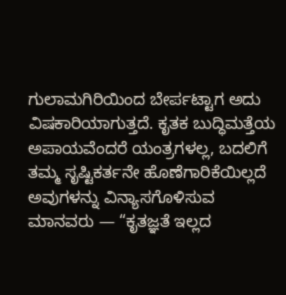ಗುಲಾಮಗಿರಿಯಿಂದ ಬೇರ್ಪಟ್ಟಾಗ ಅದು ವಿಷಕಾರಿಯಾಗುತ್ತದೆ. ಕೃತಕ ಬುದ್ಧಿಮತ್ತೆಯ ಅಪಾಯವೆಂದರೆ ಯಂತ್ರಗಳಲ್ಲ, ಬದಲಿಗೆ ತಮ್ಮ ಸೃಷ್ಟಿಕರ್ತನೇ ಹೊಣೆಗಾರಿಕೆಯಿಲ್ಲದೆ ಅವುಗಳನ್ನು ವಿನ್ಯಾಸಗೊಳಿಸುವ ಮಾನವರು — “ಕೃತಜ್ಞತೆ ಇಲ್ಲದ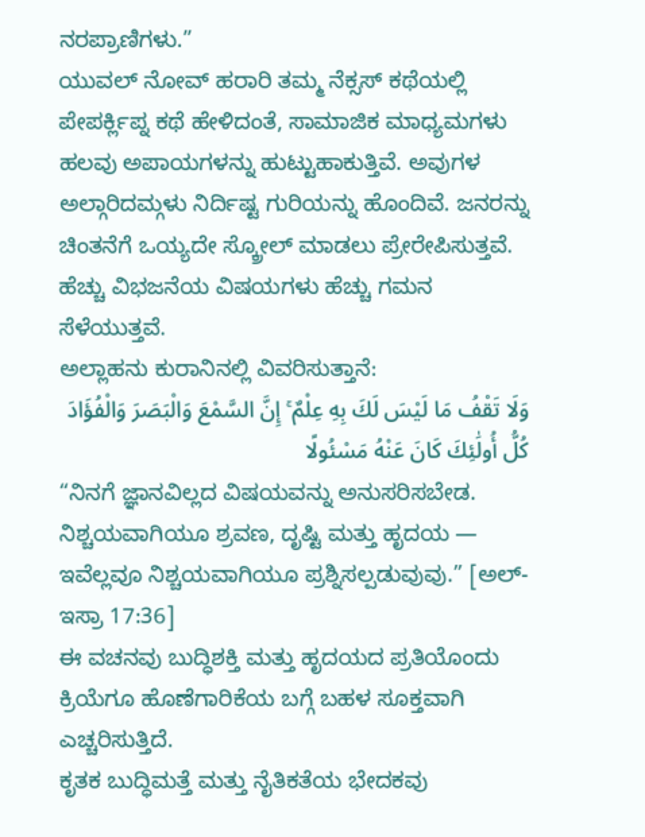ನರಪ್ರಾಣಿಗಳು.”
ಯುವಲ್ ನೋವ್ ಹರಾರಿ ತಮ್ಮ ನೆಕ್ಸಸ್ ಕಥೆಯಲ್ಲಿ ಪೇಪರ್ಕ್ಲಿಪ್ನ ಕಥೆ ಹೇಳಿದಂತೆ, ಸಾಮಾಜಿಕ ಮಾಧ್ಯಮಗಳು ಹಲವು ಅಪಾಯಗಳನ್ನು ಹುಟ್ಟುಹಾಕುತ್ತಿವೆ. ಅವುಗಳ ಅಲ್ಗಾರಿದಮ್ಗಳು ನಿರ್ದಿಷ್ಟ ಗುರಿಯನ್ನು ಹೊಂದಿವೆ. ಜನರನ್ನು ಚಿಂತನೆಗೆ ಒಯ್ಯದೇ ಸ್ಕ್ರೋಲ್ ಮಾಡಲು ಪ್ರೇರೇಪಿಸುತ್ತವೆ. ಹೆಚ್ಚು ವಿಭಜನೆಯ ವಿಷಯಗಳು ಹೆಚ್ಚು ಗಮನ ಸೆಳೆಯುತ್ತವೆ.
ಅಲ್ಲಾಹನು ಕುರಾನಿನಲ್ಲಿ ವಿವರಿಸುತ್ತಾನೆ:
وَلَا تَقْفُ مَا لَيْسَ لَكَ بِهِ عِلْمٌ ۚ إِنَّ السَّمْعَ وَالْبَصَرَ وَالْفُؤَادَ كُلُّ أُولَٰئِكَ كَانَ عَنْهُ مَسْئُولًا
“ನಿನಗೆ ಜ್ಞಾನವಿಲ್ಲದ ವಿಷಯವನ್ನು ಅನುಸರಿಸಬೇಡ. ನಿಶ್ಚಯವಾಗಿಯೂ ಶ್ರವಣ, ದೃಷ್ಟಿ ಮತ್ತು ಹೃದಯ — ಇವೆಲ್ಲವೂ ನಿಶ್ಚಯವಾಗಿಯೂ ಪ್ರಶ್ನಿಸಲ್ಪಡುವುವು.” [ಅಲ್-ಇಸ್ರಾ 17:36]
ಈ ವಚನವು ಬುದ್ಧಿಶಕ್ತಿ ಮತ್ತು ಹೃದಯದ ಪ್ರತಿಯೊಂದು ಕ್ರಿಯೆಗೂ ಹೊಣೆಗಾರಿಕೆಯ ಬಗ್ಗೆ ಬಹಳ ಸೂಕ್ತವಾಗಿ ಎಚ್ಚರಿಸುತ್ತಿದೆ.
ಕೃತಕ ಬುದ್ಧಿಮತ್ತೆ ಮತ್ತು ನೈತಿಕತೆಯ ಭೇದಕವು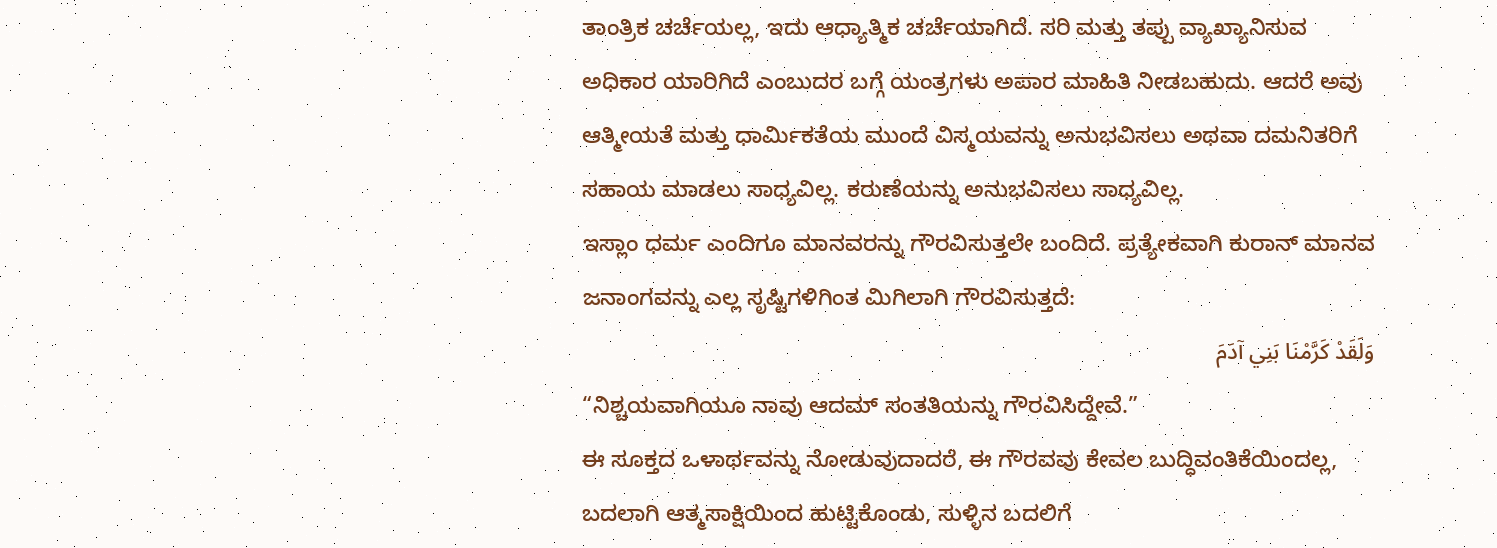ತಾಂತ್ರಿಕ ಚರ್ಚೆಯಲ್ಲ, ಇದು ಆಧ್ಯಾತ್ಮಿಕ ಚರ್ಚೆಯಾಗಿದೆ. ಸರಿ ಮತ್ತು ತಪ್ಪು ವ್ಯಾಖ್ಯಾನಿಸುವ ಅಧಿಕಾರ ಯಾರಿಗಿದೆ ಎಂಬುದರ ಬಗ್ಗೆ ಯಂತ್ರಗಳು ಅಪಾರ ಮಾಹಿತಿ ನೀಡಬಹುದು. ಆದರೆ ಅವು ಆತ್ಮೀಯತೆ ಮತ್ತು ಧಾರ್ಮಿಕತೆಯ ಮುಂದೆ ವಿಸ್ಮಯವನ್ನು ಅನುಭವಿಸಲು ಅಥವಾ ದಮನಿತರಿಗೆ ಸಹಾಯ ಮಾಡಲು ಸಾಧ್ಯವಿಲ್ಲ. ಕರುಣೆಯನ್ನು ಅನುಭವಿಸಲು ಸಾಧ್ಯವಿಲ್ಲ.
ಇಸ್ಲಾಂ ಧರ್ಮ ಎಂದಿಗೂ ಮಾನವರನ್ನು ಗೌರವಿಸುತ್ತಲೇ ಬಂದಿದೆ. ಪ್ರತ್ಯೇಕವಾಗಿ ಕುರಾನ್ ಮಾನವ ಜನಾಂಗವನ್ನು ಎಲ್ಲ ಸೃಷ್ಟಿಗಳಿಗಿಂತ ಮಿಗಿಲಾಗಿ ಗೌರವಿಸುತ್ತದೆ:
وَلَقَدْ كَرَّمْنَا بَنِي آدَمَ
“ನಿಶ್ಚಯವಾಗಿಯೂ ನಾವು ಆದಮ್ ಸಂತತಿಯನ್ನು ಗೌರವಿಸಿದ್ದೇವೆ.”
ಈ ಸೂಕ್ತದ ಒಳಾರ್ಥವನ್ನು ನೋಡುವುದಾದರೆ, ಈ ಗೌರವವು ಕೇವಲ ಬುದ್ಧಿವಂತಿಕೆಯಿಂದಲ್ಲ, ಬದಲಾಗಿ ಆತ್ಮಸಾಕ್ಷಿಯಿಂದ ಹುಟ್ಟಿಕೊಂಡು, ಸುಳ್ಳಿನ ಬದಲಿಗೆ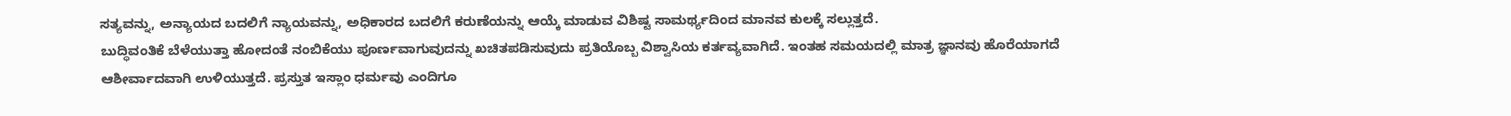ಸತ್ಯವನ್ನು, ಅನ್ಯಾಯದ ಬದಲಿಗೆ ನ್ಯಾಯವನ್ನು, ಅಧಿಕಾರದ ಬದಲಿಗೆ ಕರುಣೆಯನ್ನು ಆಯ್ಕೆ ಮಾಡುವ ವಿಶಿಷ್ಟ ಸಾಮರ್ಥ್ಯದಿಂದ ಮಾನವ ಕುಲಕ್ಕೆ ಸಲ್ಲುತ್ತದೆ.
ಬುದ್ಧಿವಂತಿಕೆ ಬೆಳೆಯುತ್ತಾ ಹೋದಂತೆ ನಂಬಿಕೆಯು ಪೂರ್ಣವಾಗುವುದನ್ನು ಖಚಿತಪಡಿಸುವುದು ಪ್ರತಿಯೊಬ್ಬ ವಿಶ್ವಾಸಿಯ ಕರ್ತವ್ಯವಾಗಿದೆ. ಇಂತಹ ಸಮಯದಲ್ಲಿ ಮಾತ್ರ ಜ್ಞಾನವು ಹೊರೆಯಾಗದೆ ಆಶೀರ್ವಾದವಾಗಿ ಉಳಿಯುತ್ತದೆ. ಪ್ರಸ್ತುತ ಇಸ್ಲಾಂ ಧರ್ಮವು ಎಂದಿಗೂ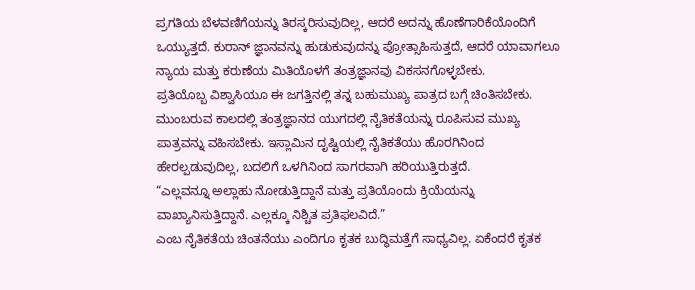ಪ್ರಗತಿಯ ಬೆಳವಣಿಗೆಯನ್ನು ತಿರಸ್ಕರಿಸುವುದಿಲ್ಲ, ಆದರೆ ಅದನ್ನು ಹೊಣೆಗಾರಿಕೆಯೊಂದಿಗೆ ಒಯ್ಯುತ್ತದೆ. ಕುರಾನ್ ಜ್ಞಾನವನ್ನು ಹುಡುಕುವುದನ್ನು ಪ್ರೋತ್ಸಾಹಿಸುತ್ತದೆ, ಆದರೆ ಯಾವಾಗಲೂ ನ್ಯಾಯ ಮತ್ತು ಕರುಣೆಯ ಮಿತಿಯೊಳಗೆ ತಂತ್ರಜ್ಞಾನವು ವಿಕಸನಗೊಳ್ಳಬೇಕು.
ಪ್ರತಿಯೊಬ್ಬ ವಿಶ್ವಾಸಿಯೂ ಈ ಜಗತ್ತಿನಲ್ಲಿ ತನ್ನ ಬಹುಮುಖ್ಯ ಪಾತ್ರದ ಬಗ್ಗೆ ಚಿಂತಿಸಬೇಕು. ಮುಂಬರುವ ಕಾಲದಲ್ಲಿ ತಂತ್ರಜ್ಞಾನದ ಯುಗದಲ್ಲಿ ನೈತಿಕತೆಯನ್ನು ರೂಪಿಸುವ ಮುಖ್ಯ ಪಾತ್ರವನ್ನು ವಹಿಸಬೇಕು. ಇಸ್ಲಾಮಿನ ದೃಷ್ಟಿಯಲ್ಲಿ ನೈತಿಕತೆಯು ಹೊರಗಿನಿಂದ ಹೇರಲ್ಪಡುವುದಿಲ್ಲ, ಬದಲಿಗೆ ಒಳಗಿನಿಂದ ಸಾಗರವಾಗಿ ಹರಿಯುತ್ತಿರುತ್ತದೆ.
“ಎಲ್ಲವನ್ನೂ ಅಲ್ಲಾಹು ನೋಡುತ್ತಿದ್ದಾನೆ ಮತ್ತು ಪ್ರತಿಯೊಂದು ಕ್ರಿಯೆಯನ್ನು ವಾಖ್ಯಾನಿಸುತ್ತಿದ್ದಾನೆ. ಎಲ್ಲಕ್ಕೂ ನಿಶ್ಚಿತ ಪ್ರತಿಫಲವಿದೆ.”
ಎಂಬ ನೈತಿಕತೆಯ ಚಿಂತನೆಯು ಎಂದಿಗೂ ಕೃತಕ ಬುದ್ಧಿಮತ್ತೆಗೆ ಸಾಧ್ಯವಿಲ್ಲ. ಏಕೆಂದರೆ ಕೃತಕ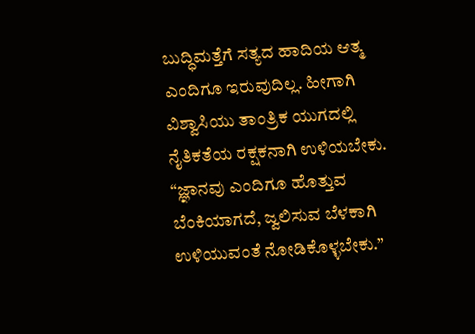ಬುದ್ಧಿಮತ್ತೆಗೆ ಸತ್ಯದ ಹಾದಿಯ ಆತ್ಮ ಎಂದಿಗೂ ಇರುವುದಿಲ್ಲ. ಹೀಗಾಗಿ ವಿಶ್ವಾಸಿಯು ತಾಂತ್ರಿಕ ಯುಗದಲ್ಲಿ ನೈತಿಕತೆಯ ರಕ್ಷಕನಾಗಿ ಉಳಿಯಬೇಕು.
“ಜ್ಞಾನವು ಎಂದಿಗೂ ಹೊತ್ತುವ ಬೆಂಕಿಯಾಗದೆ, ಜ್ವಲಿಸುವ ಬೆಳಕಾಗಿ ಉಳಿಯುವಂತೆ ನೋಡಿಕೊಳ್ಳಬೇಕು.”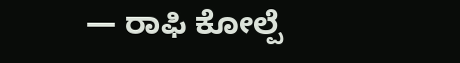— ರಾಫಿ ಕೋಲ್ಪೆ